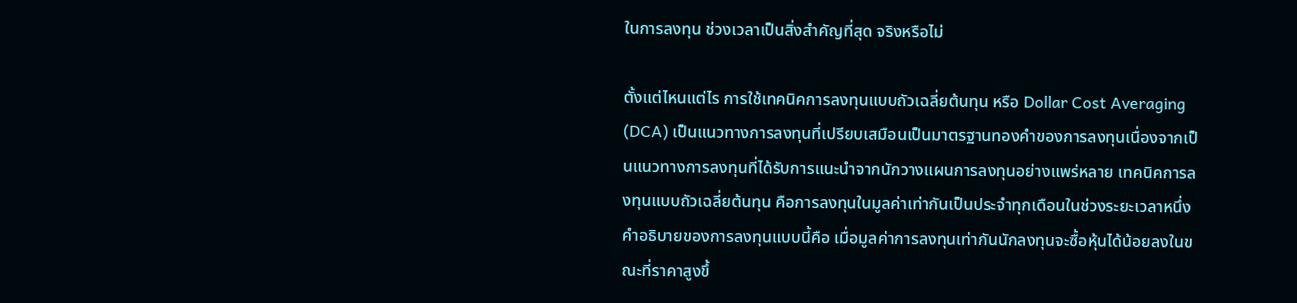ในการลงทุน ช่วงเวลาเป็นสิ่งสำคัญที่สุด จริงหรือไม่

ตั้งแต่ไหนแต่ไร การใช้เทคนิคการลงทุนแบบถัวเฉลี่ยต้นทุน หรือ Dollar Cost Averaging (DCA) เป็นแนวทางการลงทุนที่เปรียบเสมือนเป็นมาตรฐานทองคำของการลงทุนเนื่องจากเป็นแนวทางการลงทุนที่ได้รับการแนะนำจากนักวางแผนการลงทุนอย่างแพร่หลาย เทคนิคการลงทุนแบบถัวเฉลี่ยต้นทุน คือการลงทุนในมูลค่าเท่ากันเป็นประจำทุกเดือนในช่วงระยะเวลาหนึ่ง คำอธิบายของการลงทุนแบบนี้คือ เมื่อมูลค่าการลงทุนเท่ากันนักลงทุนจะซื้อหุ้นได้น้อยลงในขณะที่ราคาสูงขึ้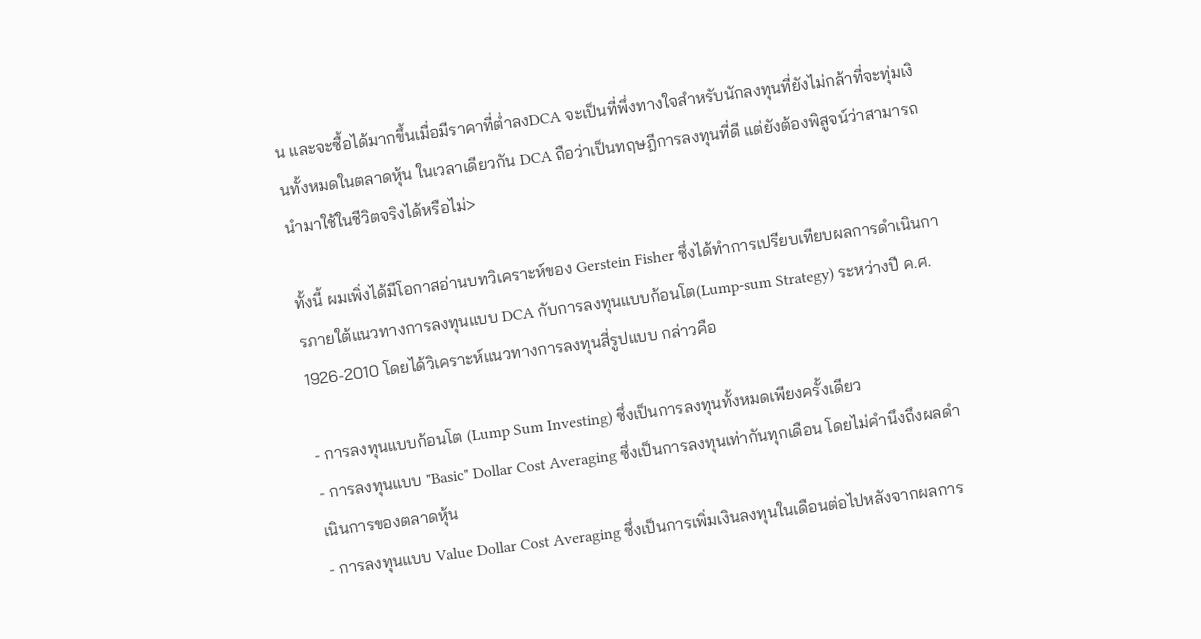น และจะซื้อได้มากขึ้นเมื่อมีราคาที่ต่ำลงDCA จะเป็นที่พึ่งทางใจสำหรับนักลงทุนที่ยังไม่กล้าที่จะทุ่มเงินทั้งหมดในตลาดหุ้น ในเวลาเดียวกัน DCA ถือว่าเป็นทฤษฎีการลงทุนที่ดี แต่ยังต้องพิสูจน์ว่าสามารถนำมาใช้ในชีวิตจริงได้หรือไม่>

ทั้งนี้ ผมเพิ่งได้มีโอกาสอ่านบทวิเคราะห์ของ Gerstein Fisher ซึ่งได้ทำการเปรียบเทียบผลการดำเนินการภายใต้แนวทางการลงทุนแบบ DCA กับการลงทุนแบบก้อนโต(Lump-sum Strategy) ระหว่างปี ค.ศ. 1926-2010 โดยได้วิเคราะห์แนวทางการลงทุนสี่รูปแบบ กล่าวคือ

- การลงทุนแบบก้อนโต (Lump Sum Investing) ซึ่งเป็นการลงทุนทั้งหมดเพียงครั้งเดียว
- การลงทุนแบบ "Basic" Dollar Cost Averaging ซึ่งเป็นการลงทุนเท่ากันทุกเดือน โดยไม่คำนึงถึงผลดำเนินการของตลาดหุ้น
- การลงทุนแบบ Value Dollar Cost Averaging ซึ่งเป็นการเพิ่มเงินลงทุนในเดือนต่อไปหลังจากผลการ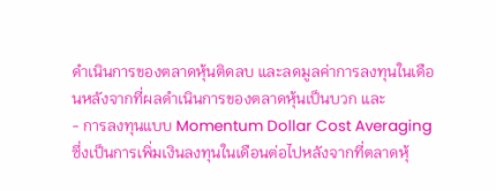ดำเนินการของตลาดหุ้นติดลบ และลดมูลค่าการลงทุนในเดือนหลังจากที่ผลดำเนินการของตลาดหุ้นเป็นบวก และ
- การลงทุนแบบ Momentum Dollar Cost Averaging ซึ่งเป็นการเพิ่มเงินลงทุนในเดือนต่อไปหลังจากที่ตลาดหุ้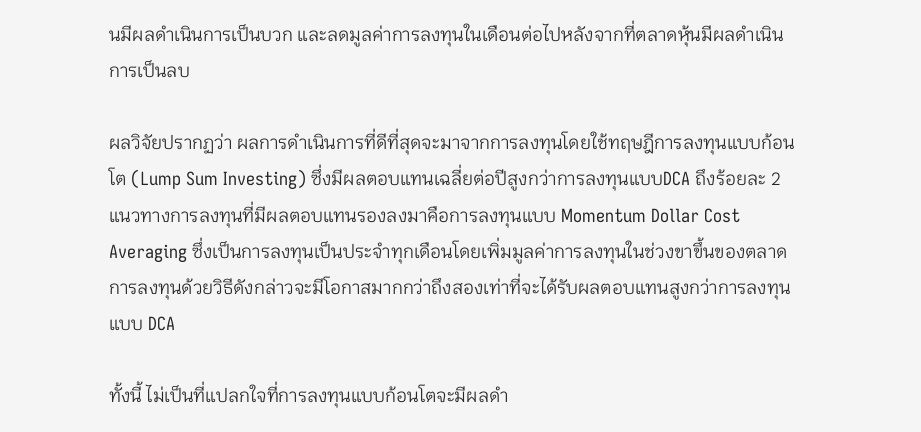นมีผลดำเนินการเป็นบวก และลดมูลค่าการลงทุนในเดือนต่อไปหลังจากที่ตลาดหุ้นมีผลดำเนินการเป็นลบ

ผลวิจัยปรากฏว่า ผลการดำเนินการที่ดีที่สุดจะมาจากการลงทุนโดยใช้ทฤษฎีการลงทุนแบบก้อนโต (Lump Sum Investing) ซึ่งมีผลตอบแทนเฉลี่ยต่อปีสูงกว่าการลงทุนแบบDCA ถึงร้อยละ 2 แนวทางการลงทุนที่มีผลตอบแทนรองลงมาคือการลงทุนแบบ Momentum Dollar Cost Averaging ซึ่งเป็นการลงทุนเป็นประจำทุกเดือนโดยเพิ่มมูลค่าการลงทุนในช่วงขาขึ้นของตลาด การลงทุนด้วยวิธีดังกล่าวจะมีโอกาสมากกว่าถึงสองเท่าที่จะได้รับผลตอบแทนสูงกว่าการลงทุนแบบ DCA

ทั้งนี้ ไม่เป็นที่แปลกใจที่การลงทุนแบบก้อนโตจะมีผลดำ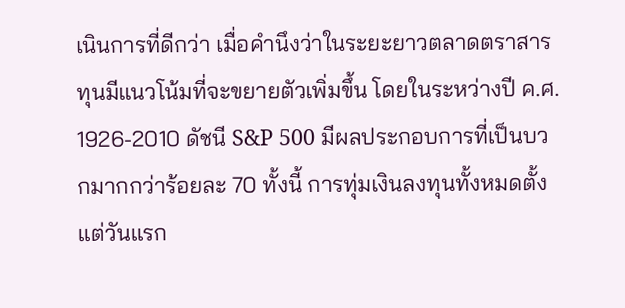เนินการที่ดีกว่า เมื่อคำนึงว่าในระยะยาวตลาดตราสารทุนมีแนวโน้มที่จะขยายตัวเพิ่มขึ้น โดยในระหว่างปี ค.ศ. 1926-2010 ดัชนี S&P 500 มีผลประกอบการที่เป็นบวกมากกว่าร้อยละ 70 ทั้งนี้ การทุ่มเงินลงทุนทั้งหมดตั้งแต่วันแรก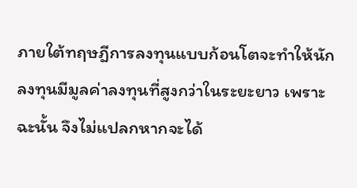ภายใต้ทฤษฎีการลงทุนแบบก้อนโตจะทำให้นักลงทุนมีมูลค่าลงทุนที่สูงกว่าในระยะยาว เพราะฉะนั้น จึงไม่แปลกหากจะได้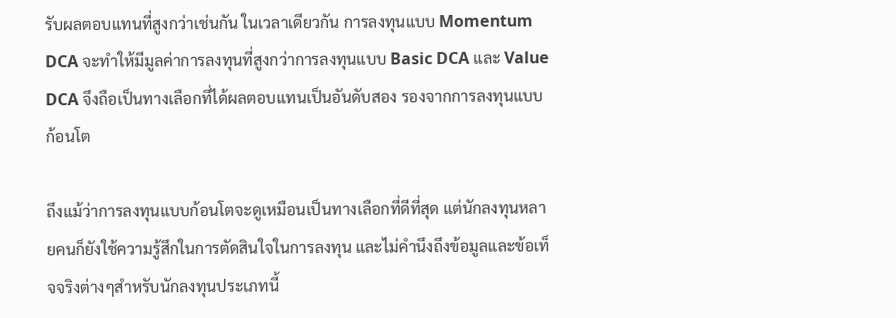รับผลตอบแทนที่สูงกว่าเช่นกัน ในเวลาเดียวกัน การลงทุนแบบ Momentum DCA จะทำให้มีมูลค่าการลงทุนที่สูงกว่าการลงทุนแบบ Basic DCA และ Value DCA จึงถือเป็นทางเลือกที่ได้ผลตอบแทนเป็นอันดับสอง รองจากการลงทุนแบบก้อนโต

ถึงแม้ว่าการลงทุนแบบก้อนโตจะดูเหมือนเป็นทางเลือกที่ดีที่สุด แต่นักลงทุนหลายคนก็ยังใช้ความรู้สึกในการตัดสินใจในการลงทุน และไม่คำนึงถึงข้อมูลและข้อเท็จจริงต่างๆสำหรับนักลงทุนประเภทนี้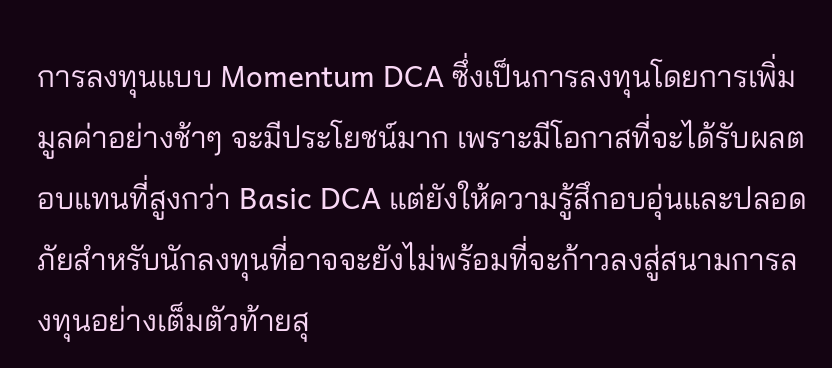การลงทุนแบบ Momentum DCA ซึ่งเป็นการลงทุนโดยการเพิ่มมูลค่าอย่างช้าๆ จะมีประโยชน์มาก เพราะมีโอกาสที่จะได้รับผลตอบแทนที่สูงกว่า Basic DCA แต่ยังให้ความรู้สึกอบอุ่นและปลอดภัยสำหรับนักลงทุนที่อาจจะยังไม่พร้อมที่จะก้าวลงสู่สนามการลงทุนอย่างเต็มตัวท้ายสุ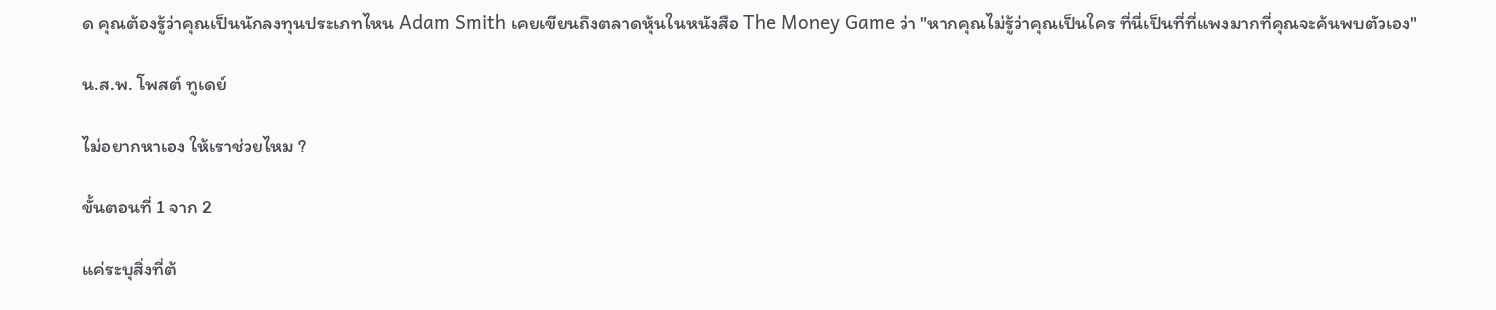ด คุณต้องรู้ว่าคุณเป็นนักลงทุนประเภทไหน Adam Smith เคยเขียนถึงตลาดหุ้นในหนังสือ The Money Game ว่า "หากคุณไม่รู้ว่าคุณเป็นใคร ที่นี่เป็นที่ที่แพงมากที่คุณจะค้นพบตัวเอง"

น.ส.พ. โพสต์ ทูเดย์

ไม่อยากหาเอง ให้เราช่วยไหม ?

ขั้นตอนที่ 1 จาก 2

แค่ระบุสิ่งที่ต้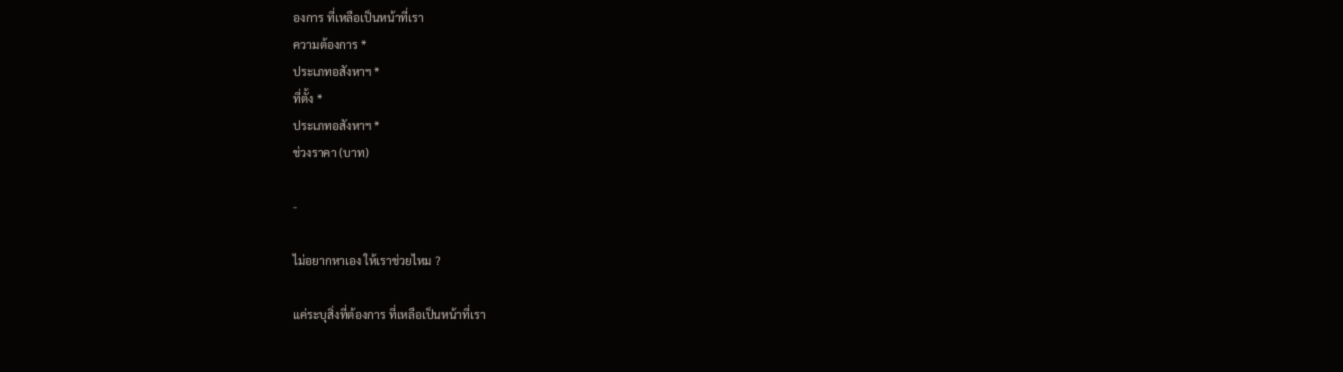องการ ที่เหลือเป็นหน้าที่เรา
ความต้องการ *
ประเภทอสังหาฯ *
ที่ตั้ง *
ประเภทอสังหาฯ *
ช่วงราคา (บาท)

-

ไม่อยากหาเอง ให้เราช่วยไหม ?

แค่ระบุสิ่งที่ต้องการ ที่เหลือเป็นหน้าที่เรา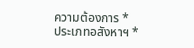ความต้องการ *
ประเภทอสังหาฯ *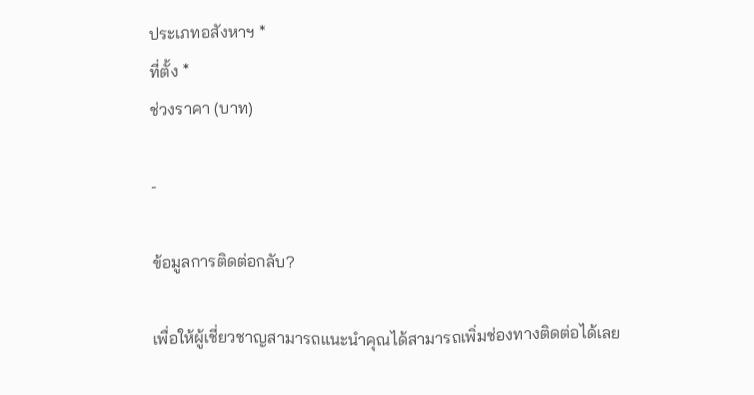ประเภทอสังหาฯ *
ที่ตั้ง *
ช่วงราคา (บาท)

-

ข้อมูลการติดต่อกลับ?

เพื่อให้ผู้เชี่ยวชาญสามารถแนะนำคุณได้สามารถเพิ่มช่องทางติดต่อได้เลย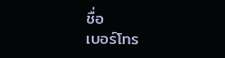ชื่อ
เบอร์โทร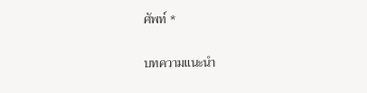ศัพท์ *

บทความแนะนำ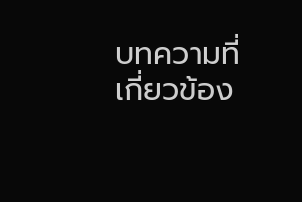บทความที่เกี่ยวข้อง